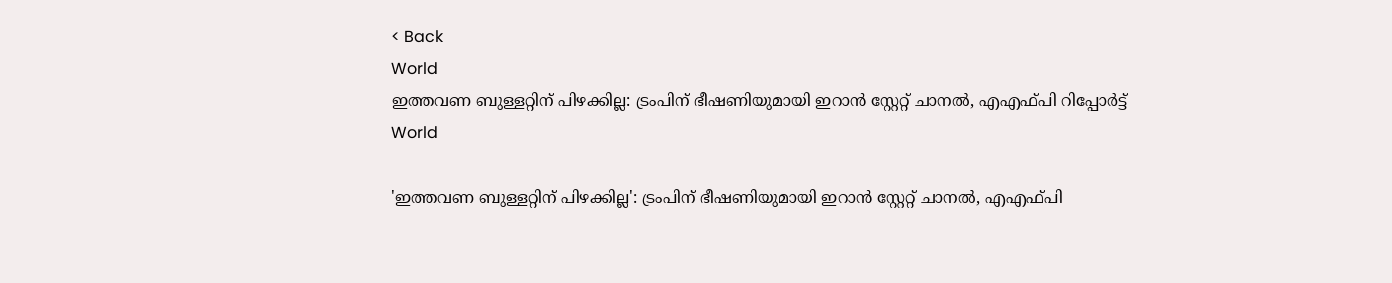< Back
World
ഇത്തവണ ബുള്ളറ്റിന് പിഴക്കില്ല: ട്രംപിന് ഭീഷണിയുമായി ഇറാന്‍ സ്റ്റേറ്റ് ചാനല്‍, എഎഫ്പി റിപ്പോര്‍ട്ട്‌
World

'ഇത്തവണ ബുള്ളറ്റിന് പിഴക്കില്ല': ട്രംപിന് ഭീഷണിയുമായി ഇറാന്‍ സ്റ്റേറ്റ് ചാനല്‍, എഎഫ്പി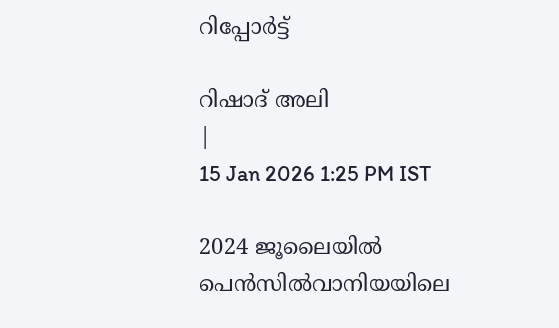റിപ്പോര്‍ട്ട്‌

റിഷാദ് അലി
|
15 Jan 2026 1:25 PM IST

2024 ജൂലൈയിൽ പെൻസിൽവാനിയയിലെ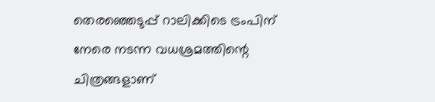തെരഞ്ഞെടുപ്പ് റാലിക്കിടെ ട്രംപിന് നേരെ നടന്ന വധശ്രമത്തിന്റെ ചിത്രങ്ങളാണ്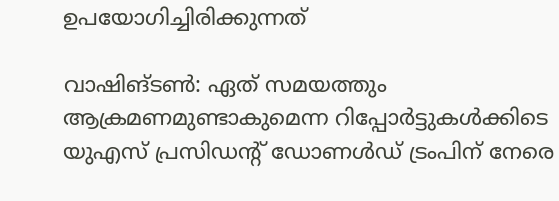ഉപയോഗിച്ചിരിക്കുന്നത്

വാഷിങ്ടൺ: ഏത് സമയത്തും ആക്രമണമുണ്ടാകുമെന്ന റിപ്പോര്‍ട്ടുകള്‍ക്കിടെ യുഎസ് പ്രസിഡന്റ് ഡോണള്‍ഡ് ട്രംപിന് നേരെ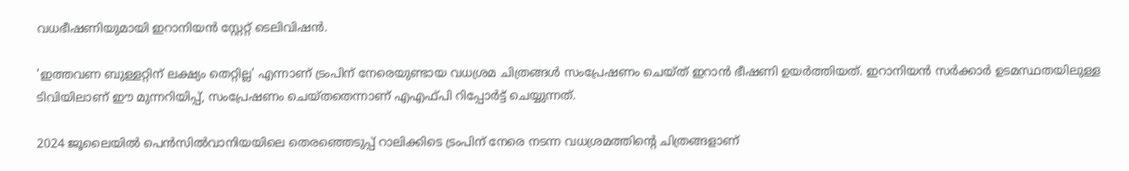വധഭീഷണിയുമായി ഇറാനിയൻ സ്റ്റേറ്റ് ടെലിവിഷൻ.

'ഇത്തവണ ബുള്ളറ്റിന് ലക്ഷ്യം തെറ്റില്ല' എന്നാണ് ട്രംപിന് നേരെയുണ്ടായ വധശ്രമ ചിത്രങ്ങൾ സംപ്രേഷണം ചെയ്ത് ഇറാൻ ഭീഷണി ഉയർത്തിയത്. ഇറാനിയൻ സർക്കാർ ഉടമസ്ഥതയിലുള്ള ടിവിയിലാണ് ഈ മുന്നറിയിപ്പ്, സംപ്രേഷണം ചെയ്തതെന്നാണ് എഎഫ്പി റിപ്പോര്‍ട്ട് ചെയ്യുന്നത്.

2024 ജൂലൈയിൽ പെൻസിൽവാനിയയിലെ തെരഞ്ഞെടുപ്പ് റാലിക്കിടെ ട്രംപിന് നേരെ നടന്ന വധശ്രമത്തിന്റെ ചിത്രങ്ങളാണ്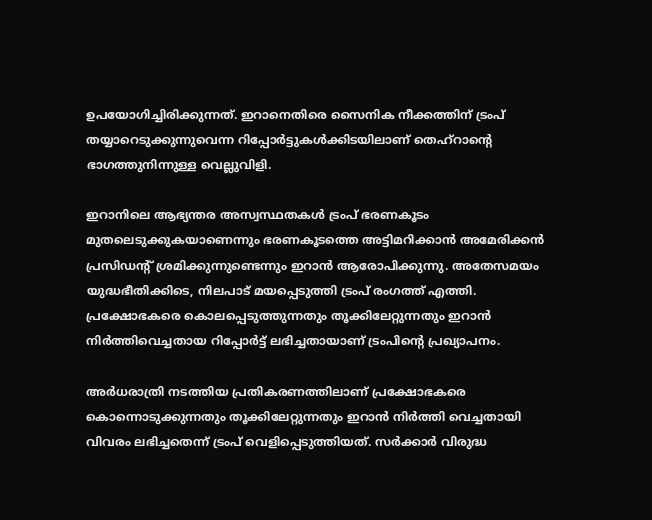ഉപയോഗിച്ചിരിക്കുന്നത്. ഇറാനെതിരെ സൈനിക നീക്കത്തിന് ട്രംപ് തയ്യാറെടുക്കുന്നുവെന്ന റിപ്പോർട്ടുകൾക്കിടയിലാണ് തെഹ്റാന്റെ ഭാഗത്തുനിന്നുള്ള വെല്ലുവിളി.

ഇറാനിലെ ആഭ്യന്തര അസ്വസ്ഥതകൾ ട്രംപ് ഭരണകൂടം മുതലെടുക്കുകയാണെന്നും ഭരണകൂടത്തെ അട്ടിമറിക്കാൻ അമേരിക്കൻ പ്രസിഡന്റ് ശ്രമിക്കുന്നുണ്ടെന്നും ഇറാൻ ആരോപിക്കുന്നു. അതേസമയം യുദ്ധഭീതിക്കിടെ, നിലപാട് മയപ്പെടുത്തി ട്രംപ് രംഗത്ത് എത്തി. പ്രക്ഷോഭകരെ കൊലപ്പെടുത്തുന്നതും തൂക്കിലേറ്റുന്നതും ഇറാൻ നിർത്തിവെച്ചതായ റിപ്പോർട്ട് ലഭിച്ചതായാണ് ട്രംപിന്‍റെ പ്രഖ്യാപനം.

അർധരാത്രി നടത്തിയ പ്രതികരണത്തിലാണ് പ്രക്ഷോഭകരെ കൊന്നൊടുക്കുന്നതും തൂക്കിലേറ്റുന്നതും ഇറാൻ നിർത്തി വെച്ചതായി വിവരം ലഭിച്ചതെന്ന് ട്രംപ് വെളിപ്പെടുത്തിയത്. സർക്കാർ വിരുദ്ധ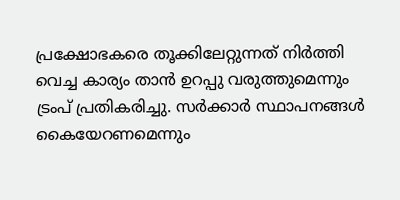പ്രക്ഷോഭകരെ തൂക്കിലേറ്റുന്നത് നിർത്തി വെച്ച കാര്യം താൻ ഉറപ്പു വരുത്തുമെന്നും ട്രംപ് പ്രതികരിച്ചു. സർക്കാർ സ്ഥാപനങ്ങൾ കൈയേറണമെന്നും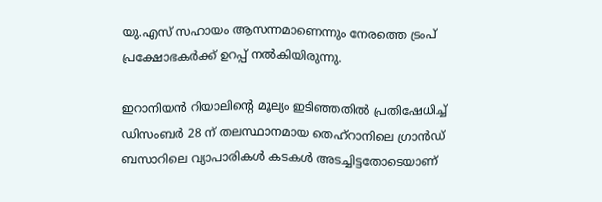യു.എസ് സഹായം ആസന്നമാണെന്നും നേരത്തെ ട്രംപ് പ്രക്ഷോഭകർക്ക് ഉറപ്പ് നൽകിയിരുന്നു.

ഇറാനിയൻ റിയാലിന്റെ മൂല്യം ഇടിഞ്ഞതിൽ പ്രതിഷേധിച്ച് ഡിസംബർ 28 ന് തലസ്ഥാനമായ തെഹ്റാനിലെ ഗ്രാൻഡ് ബസാറിലെ വ്യാപാരികൾ കടകൾ അടച്ചിട്ടതോടെയാണ്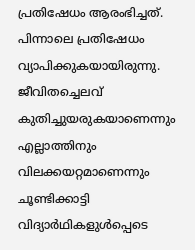പ്രതിഷേധം ആരംഭിച്ചത്. പിന്നാലെ പ്രതിഷേധം വ്യാപിക്കുകയായിരുന്നു. ജീവിതച്ചെലവ് കുതിച്ചുയരുകയാണെന്നും എല്ലാത്തിനും വിലക്കയറ്റമാണെന്നും ചൂണ്ടിക്കാട്ടി വിദ്യാര്‍ഥികളുള്‍പ്പെടെ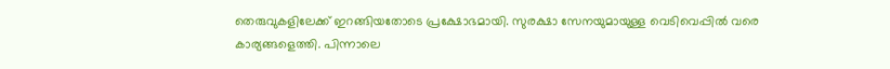തെരുവുകളിലേക്ക് ഇറങ്ങിയതോടെ പ്രക്ഷോഭമായി. സുരക്ഷാ സേനയുമായുള്ള വെടിവെപ്പില്‍ വരെ കാര്യങ്ങളെത്തി. പിന്നാലെ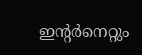ഇന്റര്‍നെറ്റും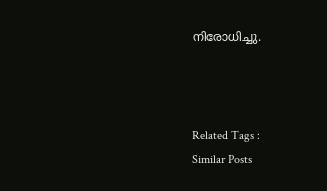നിരോധിച്ചു.



Related Tags :
Similar Posts